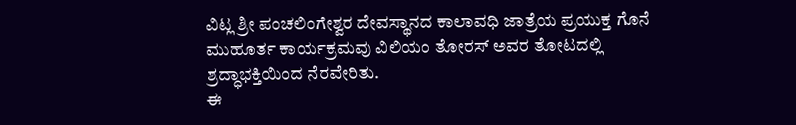ವಿಟ್ಲ ಶ್ರೀ ಪಂಚಲಿಂಗೇಶ್ವರ ದೇವಸ್ಥಾನದ ಕಾಲಾವಧಿ ಜಾತ್ರೆಯ ಪ್ರಯುಕ್ತ ಗೊನೆ ಮುಹೂರ್ತ ಕಾರ್ಯಕ್ರಮವು ವಿಲಿಯಂ ತೋರಸ್ ಅವರ ತೋಟದಲ್ಲಿ ಶ್ರದ್ಧಾಭಕ್ತಿಯಿಂದ ನೆರವೇರಿತು.
ಈ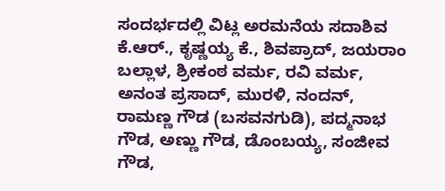ಸಂದರ್ಭದಲ್ಲಿ ವಿಟ್ಲ ಅರಮನೆಯ ಸದಾಶಿವ ಕೆ.ಆರ್., ಕೃಷ್ಣಯ್ಯ ಕೆ., ಶಿವಪ್ರಾದ್, ಜಯರಾಂ ಬಲ್ಲಾಳ, ಶ್ರೀಕಂಠ ವರ್ಮ, ರವಿ ವರ್ಮ, ಅನಂತ ಪ್ರಸಾದ್, ಮುರಳಿ, ನಂದನ್, ರಾಮಣ್ಣ ಗೌಡ (ಬಸವನಗುಡಿ), ಪದ್ಮನಾಭ ಗೌಡ, ಅಣ್ಣು ಗೌಡ, ಡೊಂಬಯ್ಯ, ಸಂಜೀವ ಗೌಡ,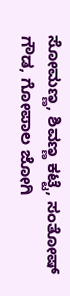ಸೋಮಣ್ಣ, ಶಿವಣ್ಣ ಕಟ್ಟೆ, ಸಂತೋಷ್ ಗೌಡ, ಗೋಪಾಲ ಜೋಗಿ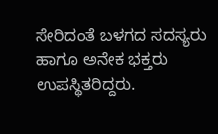ಸೇರಿದಂತೆ ಬಳಗದ ಸದಸ್ಯರು ಹಾಗೂ ಅನೇಕ ಭಕ್ತರು ಉಪಸ್ಥಿತರಿದ್ದರು.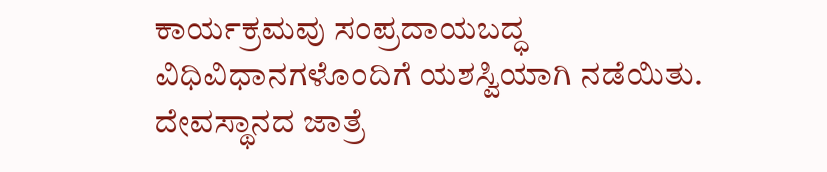ಕಾರ್ಯಕ್ರಮವು ಸಂಪ್ರದಾಯಬದ್ಧ ವಿಧಿವಿಧಾನಗಳೊಂದಿಗೆ ಯಶಸ್ವಿಯಾಗಿ ನಡೆಯಿತು. ದೇವಸ್ಥಾನದ ಜಾತ್ರೆ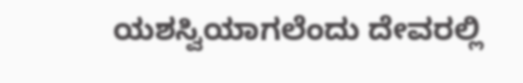ಯಶಸ್ವಿಯಾಗಲೆಂದು ದೇವರಲ್ಲಿ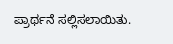ಪ್ರಾರ್ಥನೆ ಸಲ್ಲಿಸಲಾಯಿತು.